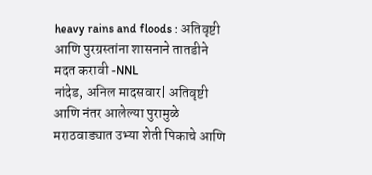heavy rains and floods : अतिवृष्टी आणि पुरग्रस्तांना शासनाने तातडीने मदत करावी -NNL
नांदेड, अनिल मादसवार| अतिवृष्टी आणि नंतर आलेल्या पुरामुळे मराठवाड्यात उभ्या शेती पिकाचे आणि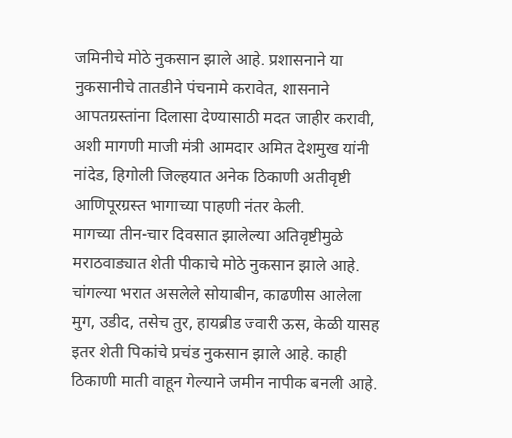जमिनीचे मोठे नुकसान झाले आहे. प्रशासनाने या नुकसानीचे तातडीने पंचनामे करावेत, शासनाने आपतग्रस्तांना दिलासा देण्यासाठी मदत जाहीर करावी, अशी मागणी माजी मंत्री आमदार अमित देशमुख यांनी नांदेड, हिगोली जिल्हयात अनेक ठिकाणी अतीवृष्टी आणिपूरग्रस्त भागाच्या पाहणी नंतर केली.
मागच्या तीन-चार दिवसात झालेल्या अतिवृष्टीमुळे मराठवाड्यात शेती पीकाचे मोठे नुकसान झाले आहे. चांगल्या भरात असलेले सोयाबीन, काढणीस आलेला मुग, उडीद, तसेच तुर, हायब्रीड ज्वारी ऊस, केळी यासह इतर शेती पिकांचे प्रचंड नुकसान झाले आहे. काही ठिकाणी माती वाहून गेल्याने जमीन नापीक बनली आहे.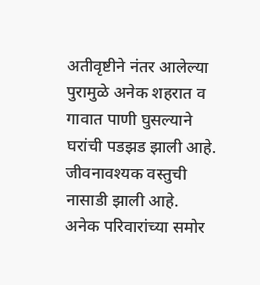अतीवृष्टीने नंतर आलेल्या पुरामुळे अनेक शहरात व गावात पाणी घुसल्याने घरांची पडझड झाली आहे. जीवनावश्यक वस्तुची नासाडी झाली आहे. अनेक परिवारांच्या समोर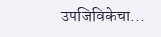उपजिविकेचा...